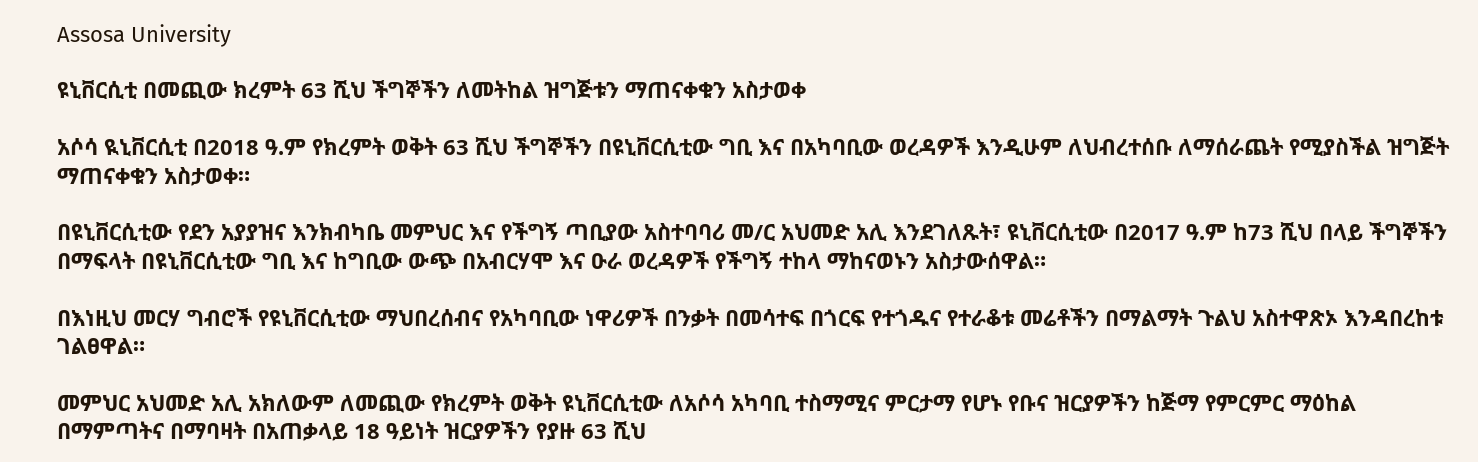Assosa University

ዩኒቨርሲቲ በመጪው ክረምት 63 ሺህ ችግኞችን ለመትከል ዝግጅቱን ማጠናቀቁን አስታወቀ

አሶሳ ዪኒቨርሲቲ በ2018 ዓ.ም የክረምት ወቅት 63 ሺህ ችግኞችን በዩኒቨርሲቲው ግቢ እና በአካባቢው ወረዳዎች እንዲሁም ለህብረተሰቡ ለማሰራጨት የሚያስችል ዝግጅት ማጠናቀቁን አስታወቀ።

በዩኒቨርሲቲው የደን አያያዝና እንክብካቤ መምህር እና የችግኝ ጣቢያው አስተባባሪ መ/ር አህመድ አሊ እንደገለጹት፣ ዩኒቨርሲቲው በ2017 ዓ.ም ከ73 ሺህ በላይ ችግኞችን በማፍላት በዩኒቨርሲቲው ግቢ እና ከግቢው ውጭ በአብርሃሞ እና ዑራ ወረዳዎች የችግኝ ተከላ ማከናወኑን አስታውሰዋል።

በእነዚህ መርሃ ግብሮች የዩኒቨርሲቲው ማህበረሰብና የአካባቢው ነዋሪዎች በንቃት በመሳተፍ በጎርፍ የተጎዱና የተራቆቱ መሬቶችን በማልማት ጉልህ አስተዋጽኦ እንዳበረከቱ ገልፀዋል።

መምህር አህመድ አሊ አክለውም ለመጪው የክረምት ወቅት ዩኒቨርሲቲው ለአሶሳ አካባቢ ተስማሚና ምርታማ የሆኑ የቡና ዝርያዎችን ከጅማ የምርምር ማዕከል በማምጣትና በማባዛት በአጠቃላይ 18 ዓይነት ዝርያዎችን የያዙ 63 ሺህ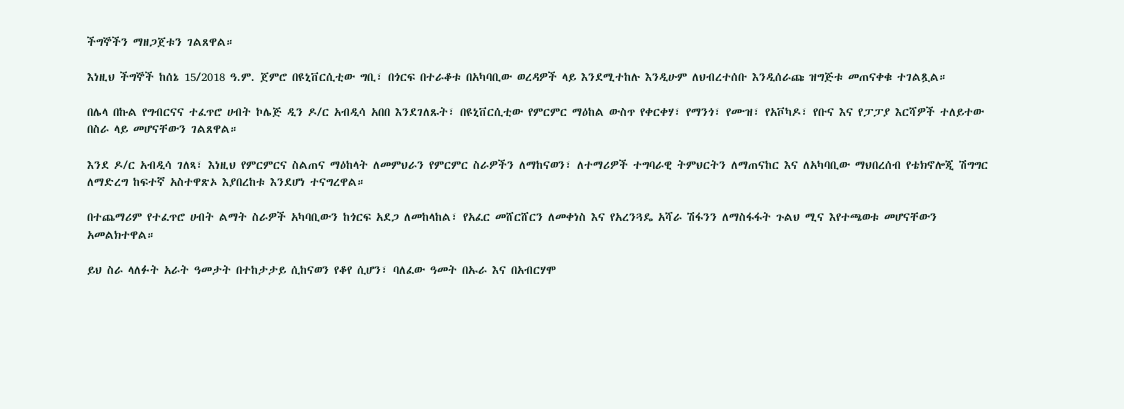ችግኞችን ማዘጋጀቱን ገልጸዋል።

እነዚህ ችግኞች ከሰኔ 15/2018 ዓ.ም. ጀምሮ በዩኒቨርሲቲው ግቢ፣ በጎርፍ በተራቆቱ በአካባቢው ወረዳዎች ላይ እንደሚተከሉ እንዲሁም ለህብረተሰቡ እንዲሰራጩ ዝግጅቱ መጠናቀቁ ተገልጿል።

በሌላ በኩል የግብርናና ተፈጥሮ ሀብት ኮሌጅ ዲን ዶ/ር አብዲሳ አበበ እንደገለጹት፣ በዩኒቨርሲቲው የምርምር ማዕከል ውስጥ የቀርቀሃ፣ የማንጎ፣ የሙዝ፣ የአቮካዶ፣ የቡና እና የፓፓያ እርሻዎች ተለይተው በስራ ላይ መሆናቸውን ገልጸዋል።

እንደ ዶ/ር አብዲሳ ገለጻ፣ እነዚህ የምርምርና ስልጠና ማዕከላት ለመምህራን የምርምር ስራዎችን ለማከናወን፣ ለተማሪዎች ተግባራዊ ትምህርትን ለማጠናከር እና ለአካባቢው ማህበረሰብ የቴክኖሎጂ ሽግግር ለማድረግ ከፍተኛ አስተዋጽኦ እያበረከቱ እንደሆነ ተናግረዋል።

በተጨማሪም የተፈጥሮ ሀብት ልማት ስራዎች አካባቢውን ከጎርፍ አደጋ ለመከላከል፣ የአፈር መሸርሸርን ለመቀነስ እና የአረንጓዴ አሻራ ሽፋንን ለማስፋፋት ጉልህ ሚና እየተጫወቱ መሆናቸውን አመልክተዋል።

ይህ ስራ ላለፉት አራት ዓመታት በተከታታይ ሲከናወን የቆየ ሲሆን፣ ባለፈው ዓመት በኡራ እና በአብርሃሞ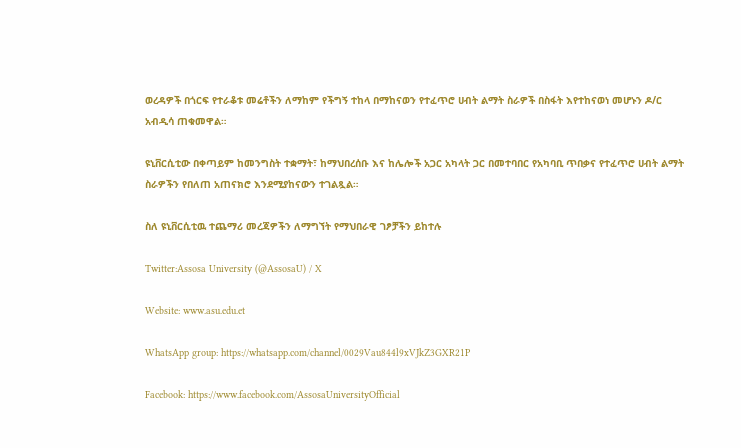ወረዳዎች በጎርፍ የተራቆቱ መሬቶችን ለማከም የችግኝ ተከላ በማከናወን የተፈጥሮ ሀብት ልማት ስራዎች በስፋት እየተከናወነ መሆኑን ዶ/ር አብዲሳ ጠቁመዋል።

ዩኒቨርሲቲው በቀጣይም ከመንግስት ተቋማት፣ ከማህበረሰቡ እና ከሌሎች አጋር አካላት ጋር በመተባበር የአካባቢ ጥበቃና የተፈጥሮ ሀብት ልማት ስራዎችን የበለጠ አጠናክሮ እንደሚያከናውን ተገልጿል።

ስለ ዩኒቨርሲቲዉ ተጨማሪ መረጃዎችን ለማግኘት የማህበራዊ ገፆቻችን ይከተሉ

Twitter:Assosa University (@AssosaU) / X

Website: www.asu.edu.et

WhatsApp group: https://whatsapp.com/channel/0029Vau844l9xVJkZ3GXR21P

Facebook: https://www.facebook.com/AssosaUniversityOfficial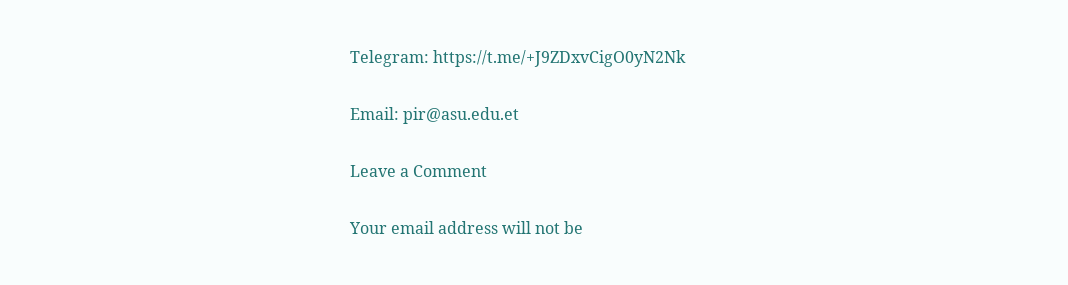Telegram: https://t.me/+J9ZDxvCigO0yN2Nk

Email: pir@asu.edu.et

Leave a Comment

Your email address will not be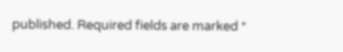published. Required fields are marked *